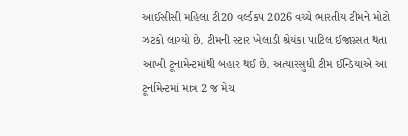આઈસીસી મહિલા ટી20 વર્લ્ડકપ 2026 વચ્ચે ભારતીય ટીમને મોટો ઝટકો લાગ્યો છે. ટીમની સ્ટાર ખેલાડી શ્રેયંકા પાટિલ ઈજાગ્ર્સત થતા આખી ટૂનામેન્ટમાંથી બહાર થઈ છે. અત્યારસુધી ટીમ ઈન્ડિયાએ આ ટૂર્નામેન્ટમાં માત્ર 2 જ મેચ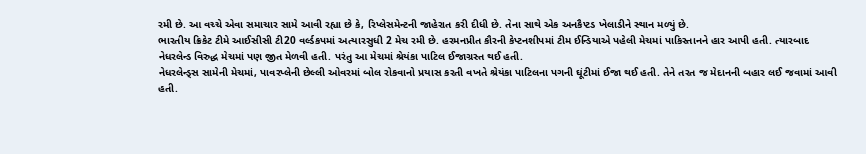રમી છે. આ વચ્ચે એવા સમાચાર સામે આવી રહ્યા છે કે, રિપ્લેસમેન્ટની જાહેરાત કરી દીધી છે. તેના સાથે એક અનકૈપ્ટડ ખેલાડીને સ્થાન મળ્યું છે.
ભારતીય ક્રિકેટ ટીમે આઈસીસી ટી20 વર્લ્ડકપમાં અત્યારસુધી 2 મેચ રમી છે. હરમનપ્રીત કૌરની કેપ્ટનશીપમાં ટીમ ઈન્ડિયાએ પહેલી મેચમાં પાકિસ્તાનને હાર આપી હતી. ત્યારબાદ નેધરલેન્ડ વિરુદ્ધ મેચમાં પણ જીત મેળવી હતી. પરંતુ આ મેચમાં શ્રેયંકા પાટિલ ઈજાગ્રસ્ત થઈ હતી.
નેધરલેન્ડ્સ સામેની મેચમાં, પાવરપ્લેની છેલ્લી ઓવરમાં બોલ રોકવાનો પ્રયાસ કરતી વખતે શ્રેયંકા પાટિલના પગની ઘૂંટીમાં ઈજા થઈ હતી. તેને તરત જ મેદાનની બહાર લઈ જવામાં આવી હતી.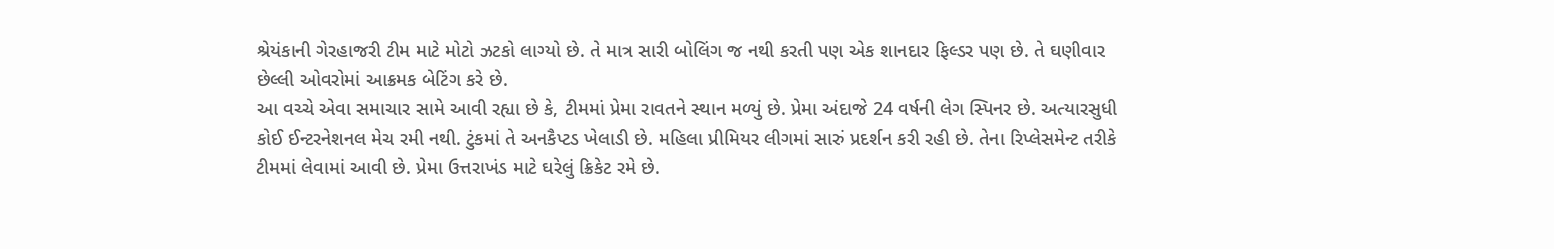શ્રેયંકાની ગેરહાજરી ટીમ માટે મોટો ઝટકો લાગ્યો છે. તે માત્ર સારી બોલિંગ જ નથી કરતી પણ એક શાનદાર ફિલ્ડર પણ છે. તે ઘણીવાર છેલ્લી ઓવરોમાં આક્રમક બેટિંગ કરે છે.
આ વચ્ચે એવા સમાચાર સામે આવી રહ્યા છે કે, ટીમમાં પ્રેમા રાવતને સ્થાન મળ્યું છે. પ્રેમા અંદાજે 24 વર્ષની લેગ સ્પિનર છે. અત્યારસુધી કોઈ ઈન્ટરનેશનલ મેચ રમી નથી. ટુંકમાં તે અનકૈપ્ટડ ખેલાડી છે. મહિલા પ્રીમિયર લીગમાં સારું પ્રદર્શન કરી રહી છે. તેના રિપ્લેસમેન્ટ તરીકે ટીમમાં લેવામાં આવી છે. પ્રેમા ઉત્તરાખંડ માટે ઘરેલું ક્રિકેટ રમે છે.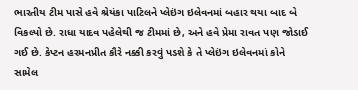ભારતીય ટીમ પાસે હવે શ્રેયંકા પાટિલને પ્લેઇંગ ઇલેવનમાં બહાર થયા બાદ બે વિકલ્પો છે. રાધા યાદવ પહેલેથી જ ટીમમાં છે, અને હવે પ્રેમા રાવત પણ જોડાઈ ગઈ છે. કેપ્ટન હરમનપ્રીત કૌરે નક્કી કરવું પડશે કે તે પ્લેઇંગ ઇલેવનમાં કોને સામેલ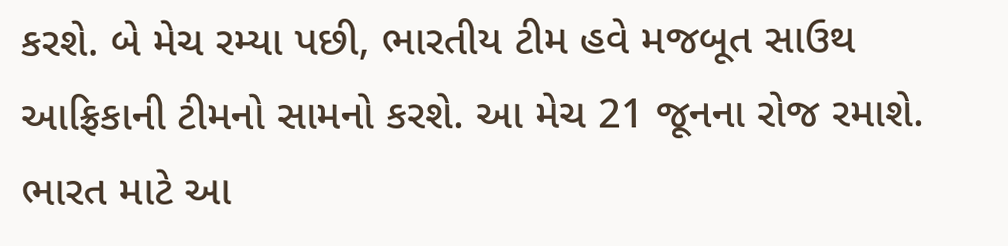કરશે. બે મેચ રમ્યા પછી, ભારતીય ટીમ હવે મજબૂત સાઉથ આફ્રિકાની ટીમનો સામનો કરશે. આ મેચ 21 જૂનના રોજ રમાશે. ભારત માટે આ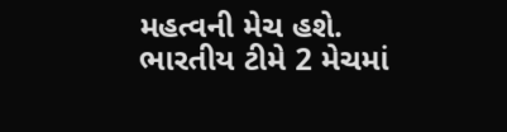મહત્વની મેચ હશે. ભારતીય ટીમે 2 મેચમાં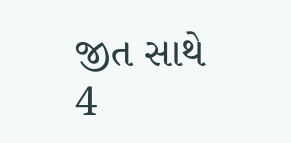જીત સાથે 4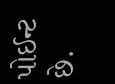પોઈન્ટ છે.